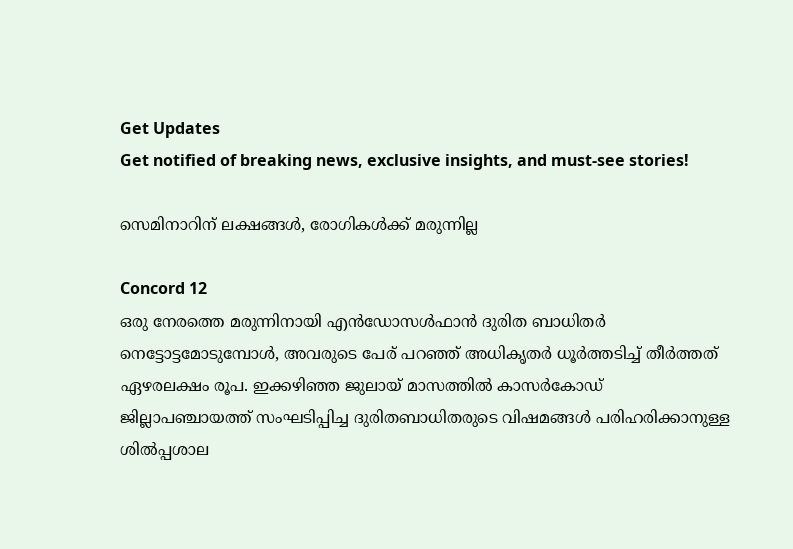Get Updates
Get notified of breaking news, exclusive insights, and must-see stories!

സെമിനാറിന് ലക്ഷങ്ങള്‍, രോഗികള്‍ക്ക് മരുന്നില്ല

Concord 12
ഒരു നേരത്തെ മരുന്നിനായി എന്‍ഡോസള്‍ഫാന്‍ ദുരിത ബാധിതര്‍ നെട്ടോട്ടമോടുമ്പോള്‍, അവരുടെ പേര് പറഞ്ഞ് അധികൃതര്‍ ധൂര്‍ത്തടിച്ച് തീര്‍ത്തത് ഏഴരലക്ഷം രൂപ. ഇക്കഴിഞ്ഞ ജുലായ് മാസത്തില്‍ കാസര്‍കോഡ് ജില്ലാപഞ്ചായത്ത് സംഘടിപ്പിച്ച ദുരിതബാധിതരുടെ വിഷമങ്ങള്‍ പരിഹരിക്കാനുള്ള ശില്‍പ്പശാല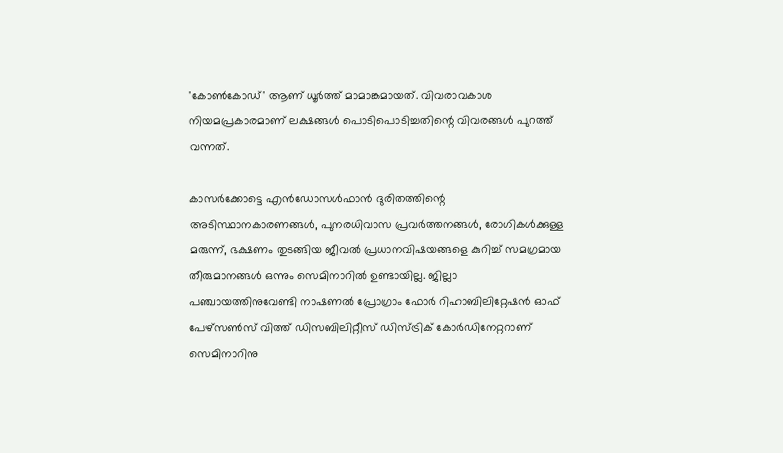'കോണ്‍കോഡ്' ആണ് ധൂര്‍ത്ത് മാമാങ്കമായത്. വിവരാവകാശ നിയമപ്രകാരമാണ് ലക്ഷങ്ങള്‍ പൊടിപൊടിച്ചതിന്റെ വിവരങ്ങള്‍ പുറത്ത് വന്നത്.

കാസര്‍ക്കോട്ടെ എന്‍ഡോസള്‍ഫാന്‍ ദുരിതത്തിന്റെ അടിസ്ഥാനകാരണങ്ങള്‍, പുനരധിവാസ പ്രവര്‍ത്തനങ്ങള്‍, രോഗികള്‍ക്കുള്ള മരുന്ന്, ഭക്ഷണം തുടങ്ങിയ ജീവല്‍ പ്രധാനവിഷയങ്ങളെ കുറിച്ച് സമഗ്രമായ തീരുമാനങ്ങള്‍ ഒന്നും സെമിനാറില്‍ ഉണ്ടായില്ല. ജില്ലാ പഞ്ചായത്തിനുവേണ്ടി നാഷണല്‍ പ്രോഗ്രാം ഫോര്‍ റിഹാബിലിറ്റേഷന്‍ ഓഫ് പേഴ്‌സണ്‍സ് വിത്ത് ഡിസബിലിറ്റീസ് ഡിസ്ട്രിക് കോര്‍ഡിനേറ്ററാണ് സെമിനാറിനു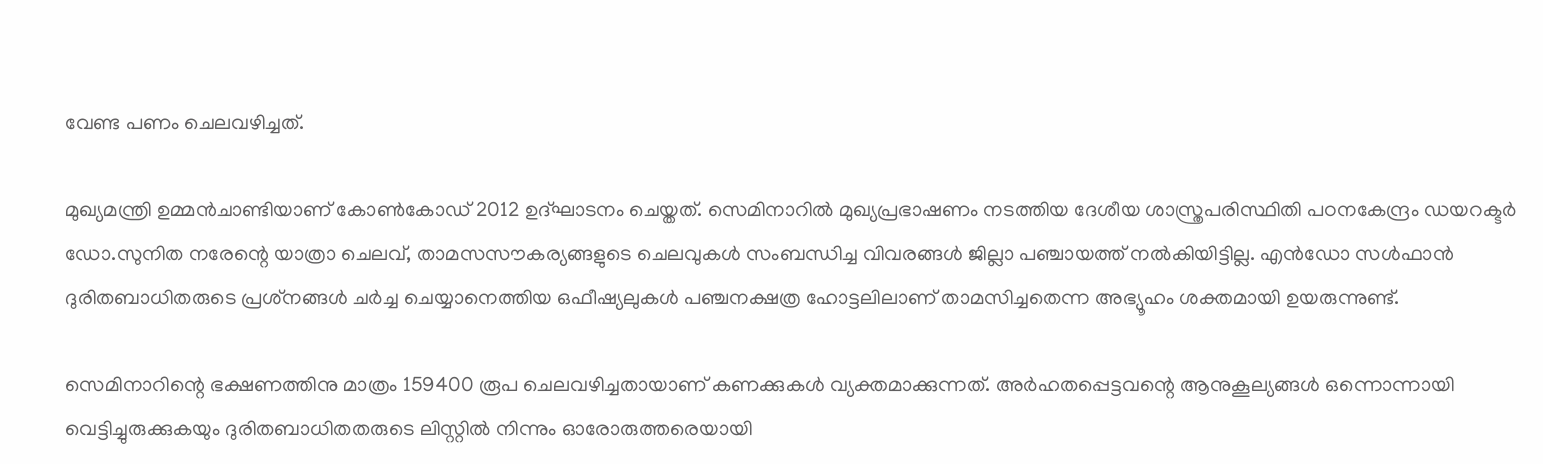വേണ്ട പണം ചെലവഴിച്ചത്.

മുഖ്യമന്ത്രി ഉമ്മന്‍ചാണ്ടിയാണ് കോണ്‍കോഡ് 2012 ഉദ്ഘാടനം ചെയ്തത്. സെമിനാറില്‍ മുഖ്യപ്രഭാഷണം നടത്തിയ ദേശീയ ശാസ്ത്രപരിസ്ഥിതി പഠനകേന്ദ്രം ഡയറക്ടര്‍ ഡോ.സുനിത നരേന്റെ യാത്രാ ചെലവ്, താമസസൗകര്യങ്ങളുടെ ചെലവുകള്‍ സംബന്ധിച്ച വിവരങ്ങള്‍ ജില്ലാ പഞ്ചായത്ത് നല്‍കിയിട്ടില്ല. എന്‍ഡോ സള്‍ഫാന്‍ ദുരിതബാധിതരുടെ പ്രശ്‌നങ്ങള്‍ ചര്‍ച്ച ചെയ്യാനെത്തിയ ഒഫീഷ്യലുകള്‍ പഞ്ചനക്ഷത്ര ഹോട്ടലിലാണ് താമസിച്ചതെന്ന അഭ്യൂഹം ശക്തമായി ഉയരുന്നുണ്ട്.

സെമിനാറിന്റെ ഭക്ഷണത്തിനു മാത്രം 159400 രൂപ ചെലവഴിച്ചതായാണ് കണക്കുകള്‍ വ്യക്തമാക്കുന്നത്. അര്‍ഹതപ്പെട്ടവന്റെ ആനുകൂല്യങ്ങള്‍ ഒന്നൊന്നായി വെട്ടിച്ചുരുക്കുകയും ദുരിതബാധിതതരുടെ ലിസ്റ്റില്‍ നിന്നും ഓരോരുത്തരെയായി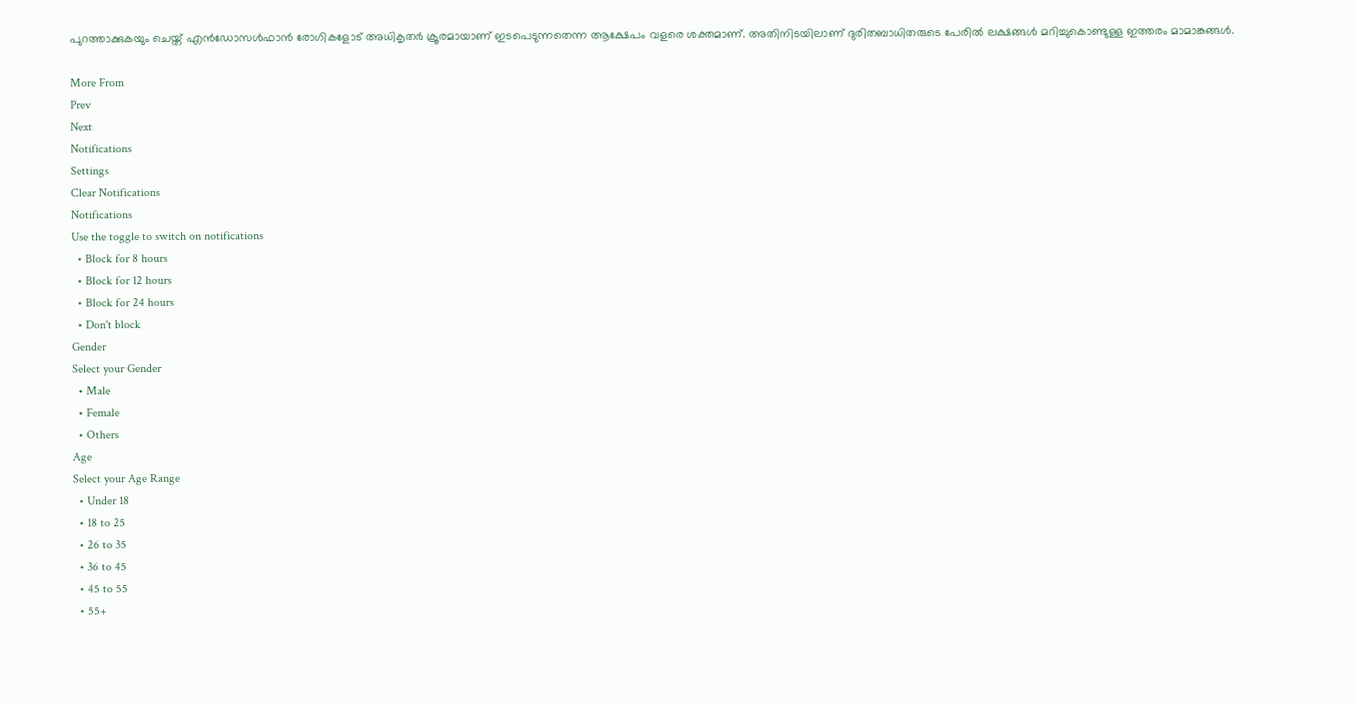പുറത്താക്കുകയും ചെയ്ത് എന്‍ഡോസള്‍ഫാന്‍ രോഗികളോട് അധികൃതര്‍ ക്രൂരമായാണ് ഇടപെടുന്നതെന്ന ആക്ഷേപം വളരെ ശക്തമാണ്. അതിനിടയിലാണ് ദുരിതബാധിതരുടെ പേരില്‍ ലക്ഷങ്ങള്‍ മറിച്ചുകൊണ്ടുള്ള ഇത്തരം മാമാങ്കങ്ങള്‍.

More From
Prev
Next
Notifications
Settings
Clear Notifications
Notifications
Use the toggle to switch on notifications
  • Block for 8 hours
  • Block for 12 hours
  • Block for 24 hours
  • Don't block
Gender
Select your Gender
  • Male
  • Female
  • Others
Age
Select your Age Range
  • Under 18
  • 18 to 25
  • 26 to 35
  • 36 to 45
  • 45 to 55
  • 55+